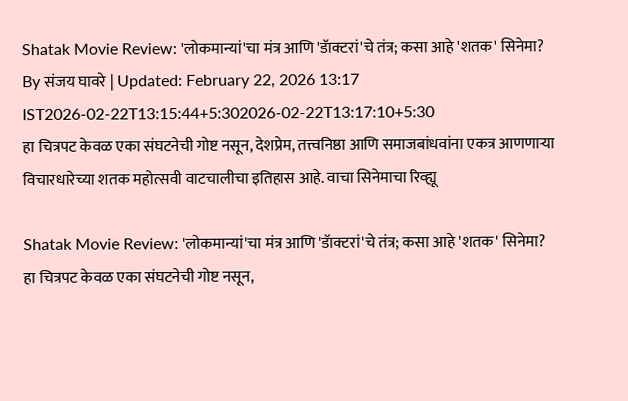Shatak Movie Review: 'लोकमान्यां'चा मंत्र आणि 'डॅाक्टरां'चे तंत्र; कसा आहे 'शतक' सिनेमा?
By संजय घावरे | Updated: February 22, 2026 13:17 IST2026-02-22T13:15:44+5:302026-02-22T13:17:10+5:30
हा चित्रपट केवळ एका संघटनेची गोष्ट नसून, देशप्रेम, तत्त्वनिष्ठा आणि समाजबांधवांना एकत्र आणणाऱ्या विचारधारेच्या शतक महोत्सवी वाटचालीचा इतिहास आहे. वाचा सिनेमाचा रिव्ह्यू

Shatak Movie Review: 'लोकमान्यां'चा मंत्र आणि 'डॅाक्टरां'चे तंत्र; कसा आहे 'शतक' सिनेमा?
हा चित्रपट केवळ एका संघटनेची गोष्ट नसून,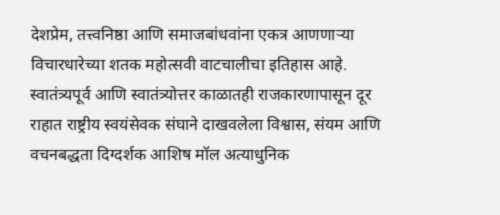देशप्रेम, तत्त्वनिष्ठा आणि समाजबांधवांना एकत्र आणणाऱ्या विचारधारेच्या शतक महोत्सवी वाटचालीचा इतिहास आहे. स्वातंत्र्यपूर्व आणि स्वातंत्र्योत्तर काळातही राजकारणापासून दूर राहात राष्ट्रीय स्वयंसेवक संघाने दाखवलेला विश्वास, संयम आणि वचनबद्धता दिग्दर्शक आशिष मॉल अत्याधुनिक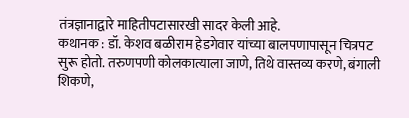तंत्रज्ञानाद्वारे माहितीपटासारखी सादर केली आहे.
कथानक : डॉ. केशव बळीराम हेडगेवार यांच्या बालपणापासून चित्रपट सुरू होतो. तरुणपणी कोलकात्याला जाणे, तिथे वास्तव्य करणे, बंगाली शिकणे,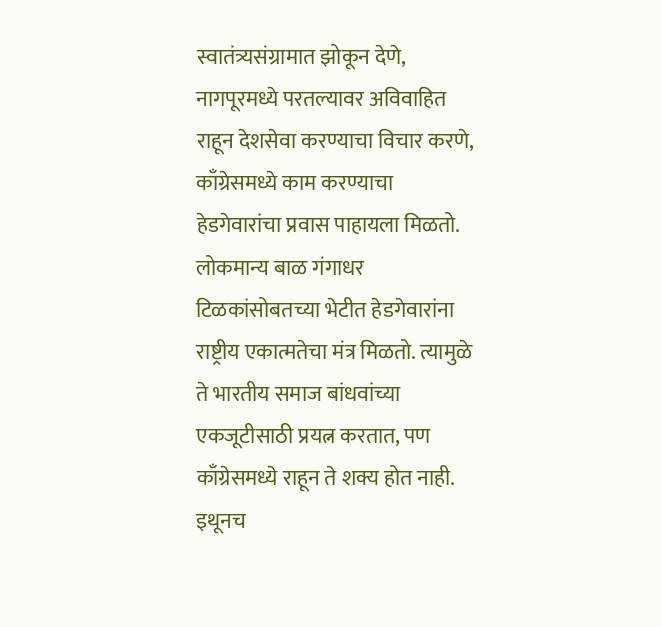स्वातंत्र्यसंग्रामात झोकून देणे, नागपूरमध्ये परतल्यावर अविवाहित राहून देशसेवा करण्याचा विचार करणे, काँग्रेसमध्ये काम करण्याचा हेडगेवारांचा प्रवास पाहायला मिळतो. लोकमान्य बाळ गंगाधर टिळकांसोबतच्या भेटीत हेडगेवारांना राष्ट्रीय एकात्मतेचा मंत्र मिळतो. त्यामुळे ते भारतीय समाज बांधवांच्या एकजूटीसाठी प्रयत्न करतात, पण काँग्रेसमध्ये राहून ते शक्य होत नाही. इथूनच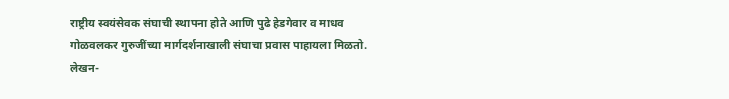राष्ट्रीय स्वयंसेवक संघाची स्थापना होते आणि पुढे हेडगेवार व माधव गोळवलकर गुरुजींच्या मार्गदर्शनाखाली संघाचा प्रवास पाहायला मिळतो.
लेखन-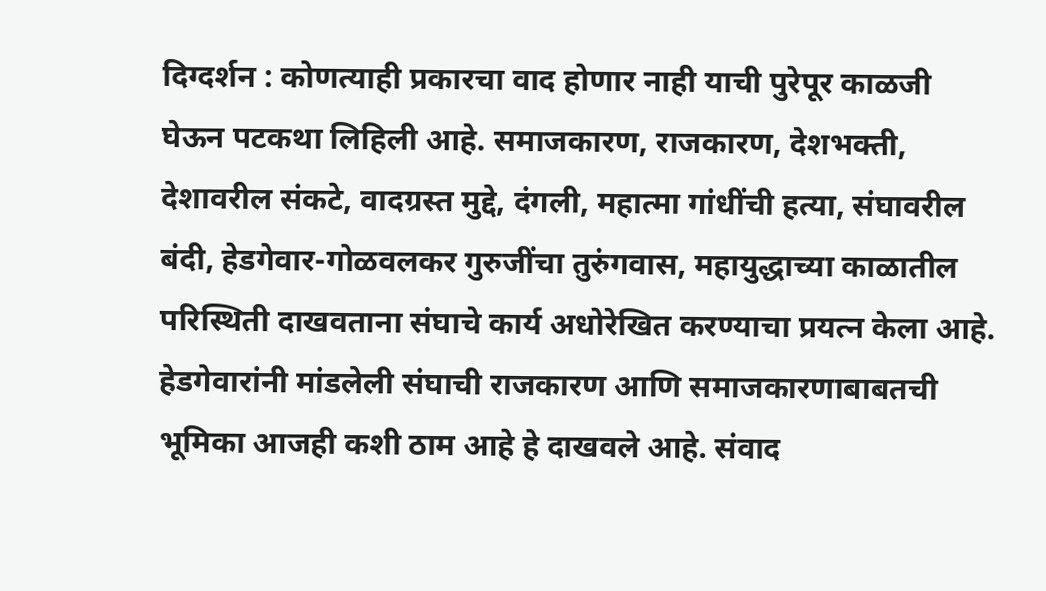दिग्दर्शन : कोणत्याही प्रकारचा वाद होणार नाही याची पुरेपूर काळजी घेऊन पटकथा लिहिली आहे. समाजकारण, राजकारण, देशभक्ती, देशावरील संकटे, वादग्रस्त मुद्दे, दंगली, महात्मा गांधींची हत्या, संघावरील बंदी, हेडगेवार-गोळवलकर गुरुजींचा तुरुंगवास, महायुद्धाच्या काळातील परिस्थिती दाखवताना संघाचे कार्य अधोरेखित करण्याचा प्रयत्न केला आहे. हेडगेवारांनी मांडलेली संघाची राजकारण आणि समाजकारणाबाबतची भूमिका आजही कशी ठाम आहे हे दाखवले आहे. संवाद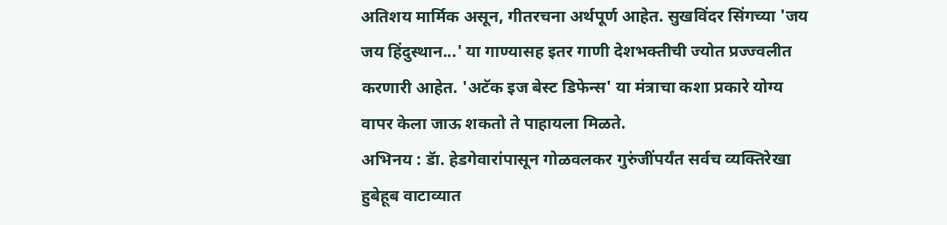अतिशय मार्मिक असून, गीतरचना अर्थपूर्ण आहेत. सुखविंदर सिंगच्या 'जय जय हिंदुस्थान...' या गाण्यासह इतर गाणी देशभक्तीची ज्योत प्रज्ज्वलीत करणारी आहेत. 'अटॅक इज बेस्ट डिफेन्स' या मंत्राचा कशा प्रकारे योग्य वापर केला जाऊ शकतो ते पाहायला मिळते.
अभिनय : डॅा. हेडगेवारांपासून गोळवलकर गुरुंजींपर्यंत सर्वच व्यक्तिरेखा हुबेहूब वाटाव्यात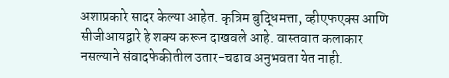अशाप्रकारे सादर केल्या आहेत. कृत्रिम बुद्धिमत्ता, व्हीएफएक्स आणि सीजीआयद्वारे हे शक्य करून दाखवले आहे. वास्तवात कलाकार नसल्याने संवादफेकीतील उतार-चढाव अनुभवता येत नाही.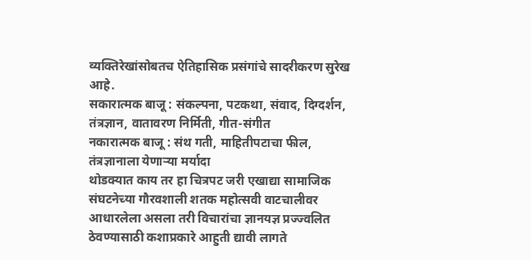व्यक्तिरेखांसोबतच ऐतिहासिक प्रसंगांचे सादरीकरण सुरेख आहे.
सकारात्मक बाजू : संकल्पना, पटकथा, संवाद, दिग्दर्शन, तंत्रज्ञान, वातावरण निर्मिती, गीत-संगीत
नकारात्मक बाजू : संथ गती, माहितीपटाचा फील, तंत्रज्ञानाला येणाऱ्या मर्यादा
थोडक्यात काय तर हा चित्रपट जरी एखाद्या सामाजिक संघटनेच्या गौरवशाली शतक महोत्सवी वाटचालीवर आधारलेला असला तरी विचारांचा ज्ञानयज्ञ प्रज्ज्वलित ठेवण्यासाठी कशाप्रकारे आहुती द्यावी लागते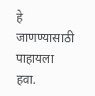हे जाणण्यासाठी पाहायला हवा.